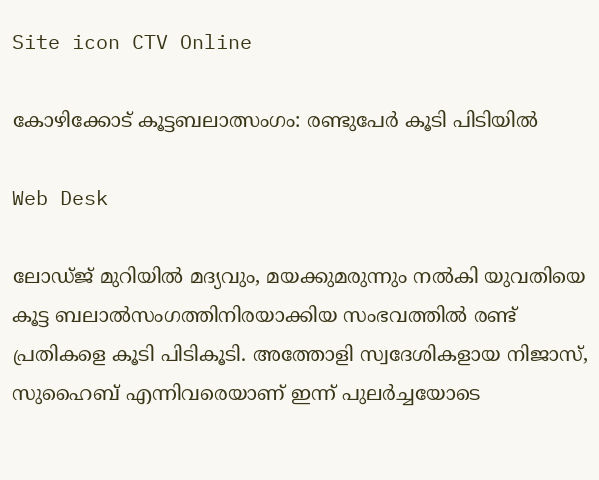Site icon CTV Online

കോഴിക്കോട് കൂട്ടബലാത്സംഗം: രണ്ടുപേർ കൂടി പിടിയിൽ

Web Desk

ലോഡ്ജ് മുറിയില്‍ മദ്യവും, മയക്കുമരുന്നും നല്‍കി യുവതിയെ കൂട്ട ബലാല്‍സംഗത്തിനിരയാക്കിയ സംഭവത്തില്‍ രണ്ട് പ്രതികളെ കൂടി പിടികൂടി. അത്തോളി സ്വദേശികളായ നിജാസ്, സുഹൈബ് എന്നിവരെയാണ് ഇന്ന് പുലര്‍ച്ചയോടെ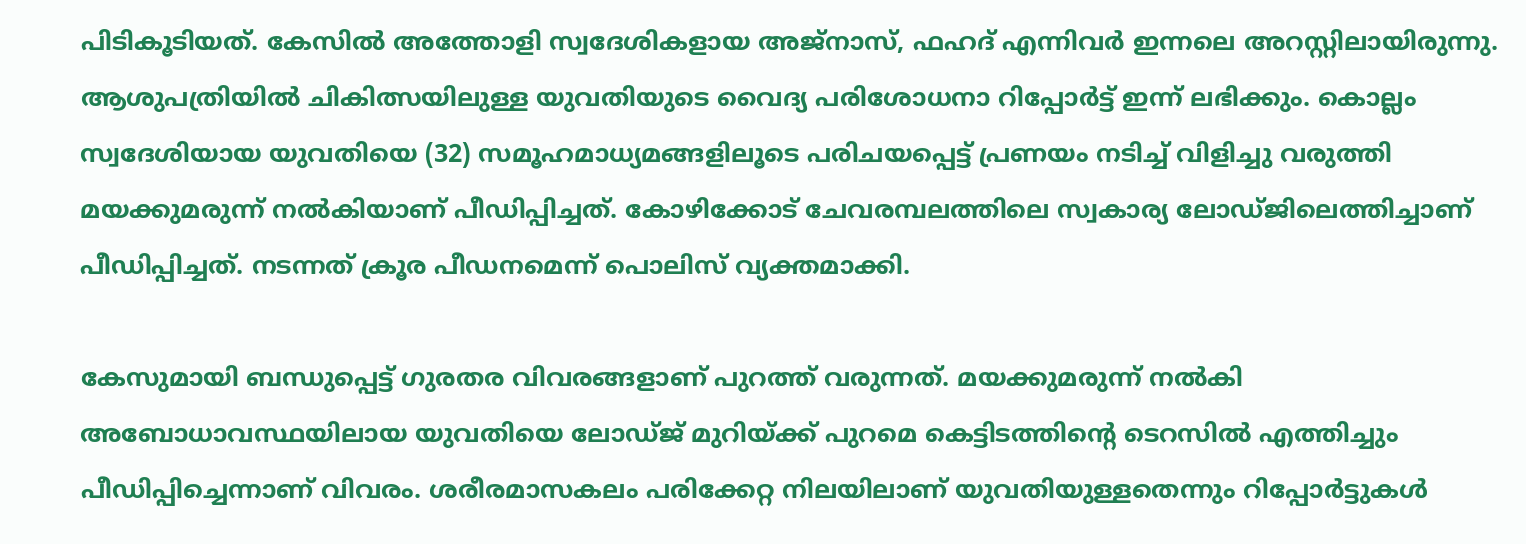പിടികൂടിയത്. കേസില്‍ അത്തോളി സ്വദേശികളായ അജ്‌നാസ്, ഫഹദ് എന്നിവര്‍ ഇന്നലെ അറസ്റ്റിലായിരുന്നു. ആശുപത്രിയില്‍ ചികിത്സയിലുള്ള യുവതിയുടെ വൈദ്യ പരിശോധനാ റിപ്പോര്‍ട്ട് ഇന്ന് ലഭിക്കും. കൊല്ലം സ്വദേശിയായ യുവതിയെ (32) സമൂഹമാധ്യമങ്ങളിലൂടെ പരിചയപ്പെട്ട് പ്രണയം നടിച്ച്‌ വിളിച്ചു വരുത്തി മയക്കുമരുന്ന് നല്‍കിയാണ് പീഡിപ്പിച്ചത്. കോഴിക്കോട് ചേവരമ്പലത്തിലെ സ്വകാര്യ ലോഡ്ജിലെത്തിച്ചാണ് പീഡിപ്പിച്ചത്. നടന്നത് ക്രൂര പീഡനമെന്ന് പൊലിസ് വ്യക്തമാക്കി.

കേസുമായി ബന്ധുപ്പെട്ട് ഗുരതര വിവരങ്ങളാണ് പുറത്ത് വരുന്നത്. മയക്കുമരുന്ന് നല്‍കി അബോധാവസ്ഥയിലായ യുവതിയെ ലോഡ്ജ് മുറിയ്ക്ക് പുറമെ കെട്ടിടത്തിന്റെ ടെറസില്‍ എത്തിച്ചും പീഡിപ്പിച്ചെന്നാണ് വിവരം. ശരീരമാസകലം പരിക്കേറ്റ നിലയിലാണ് യുവതിയുള്ളതെന്നും റിപ്പോര്‍ട്ടുകള്‍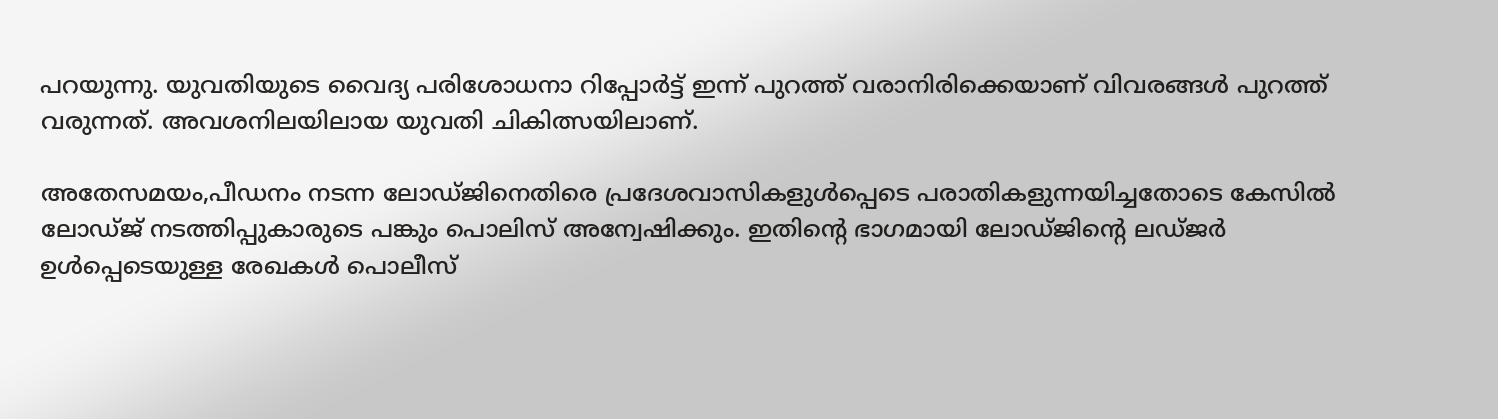പറയുന്നു. യുവതിയുടെ വൈദ്യ പരിശോധനാ റിപ്പോര്‍ട്ട് ഇന്ന് പുറത്ത് വരാനിരിക്കെയാണ് വിവരങ്ങള്‍ പുറത്ത് വരുന്നത്. അവശനിലയിലായ യുവതി ചികിത്സയിലാണ്.

അതേസമയം,പീഡനം നടന്ന ലോഡ്ജിനെതിരെ പ്രദേശവാസികളുള്‍പ്പെടെ പരാതികളുന്നയിച്ചതോടെ കേസില്‍ ലോഡ്ജ് നടത്തിപ്പുകാരുടെ പങ്കും പൊലിസ് അന്വേഷിക്കും. ഇതിന്റെ ഭാഗമായി ലോഡ്ജിന്റെ ലഡ്ജര്‍ ഉള്‍പ്പെടെയുള്ള രേഖകള്‍ പൊലീസ്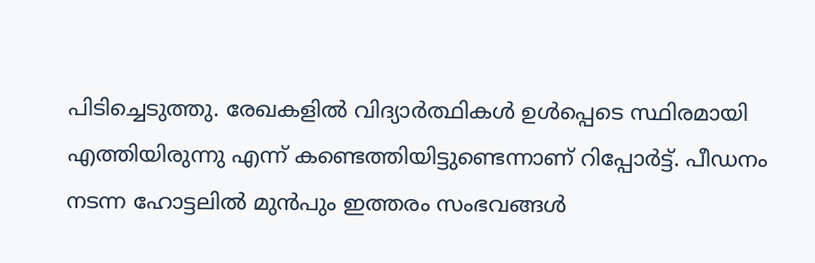പിടിച്ചെടുത്തു. രേഖകളില്‍ വിദ്യാര്‍ത്ഥികള്‍ ഉള്‍പ്പെടെ സ്ഥിരമായി എത്തിയിരുന്നു എന്ന് കണ്ടെത്തിയിട്ടുണ്ടെന്നാണ് റിപ്പോര്‍ട്ട്. പീഡനം നടന്ന ഹോട്ടലില്‍ മുന്‍പും ഇത്തരം സംഭവങ്ങള്‍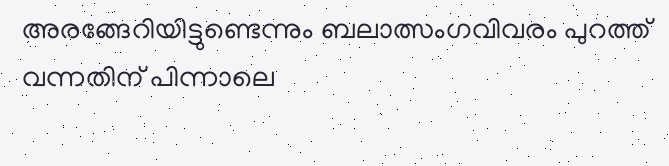അരങ്ങേറിയിട്ടുണ്ടെന്നും ബലാത്സംഗവിവരം പുറത്ത് വന്നതിന് പിന്നാലെ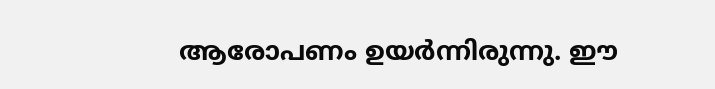ആരോപണം ഉയര്‍ന്നിരുന്നു. ഈ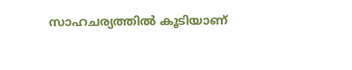സാഹചര്യത്തില്‍ കൂടിയാണ്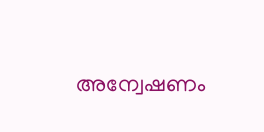അന്വേഷണം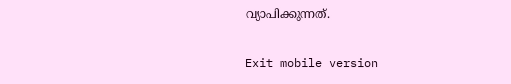വ്യാപിക്കുന്നത്.

Exit mobile version